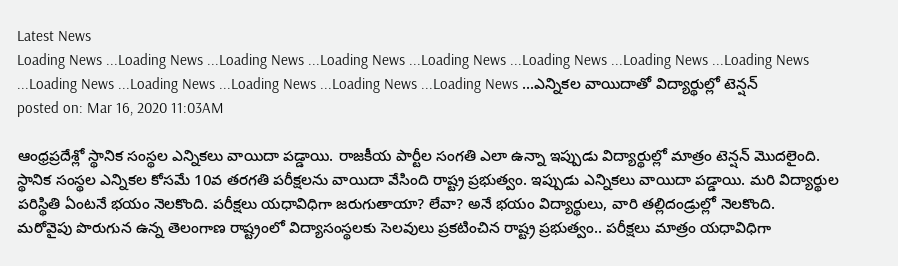Latest News
Loading News ...Loading News ...Loading News ...Loading News ...Loading News ...Loading News ...Loading News ...Loading News ...Loading News ...Loading News ...Loading News ...Loading News ...Loading News ...ఎన్నికల వాయిదాతో విద్యార్థుల్లో టెన్షన్
posted on: Mar 16, 2020 11:03AM

ఆంధ్రప్రదేశ్లో స్థానిక సంస్థల ఎన్నికలు వాయిదా పడ్డాయి. రాజకీయ పార్టీల సంగతి ఎలా ఉన్నా ఇప్పుడు విద్యార్థుల్లో మాత్రం టెన్షన్ మొదలైంది. స్థానిక సంస్థల ఎన్నికల కోసమే 10వ తరగతి పరీక్షలను వాయిదా వేసింది రాష్ట్ర ప్రభుత్వం. ఇప్పుడు ఎన్నికలు వాయిదా పడ్డాయి. మరి విద్యార్థుల పరిస్థితి ఏంటనే భయం నెలకొంది. పరీక్షలు యధావిధిగా జరుగుతాయా? లేవా? అనే భయం విద్యార్థులు, వారి తల్లిదండ్రుల్లో నెలకొంది.
మరోవైపు పొరుగున ఉన్న తెలంగాణ రాష్ట్రంలో విద్యాసంస్థలకు సెలవులు ప్రకటించిన రాష్ట్ర ప్రభుత్వం.. పరీక్షలు మాత్రం యధావిధిగా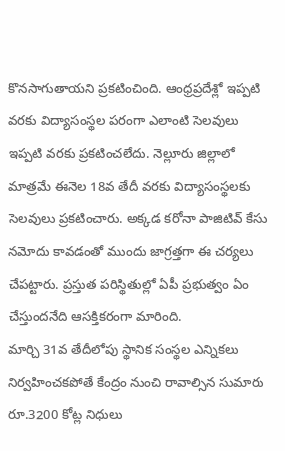కొనసాగుతాయని ప్రకటించింది. ఆంధ్రప్రదేశ్లో ఇప్పటి వరకు విద్యాసంస్థల పరంగా ఎలాంటి సెలవులు ఇప్పటి వరకు ప్రకటించలేదు. నెల్లూరు జిల్లాలో మాత్రమే ఈనెల 18వ తేదీ వరకు విద్యాసంస్థలకు సెలవులు ప్రకటించారు. అక్కడ కరోనా పాజిటివ్ కేసు నమోదు కావడంతో ముందు జాగ్రత్తగా ఈ చర్యలు చేపట్టారు. ప్రస్తుత పరిస్థితుల్లో ఏపీ ప్రభుత్వం ఏం చేస్తుందనేది ఆసక్తికరంగా మారింది.
మార్చి 31వ తేదీలోపు స్థానిక సంస్థల ఎన్నికలు నిర్వహించకపోతే కేంద్రం నుంచి రావాల్సిన సుమారు రూ.3200 కోట్ల నిధులు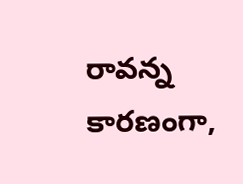రావన్న కారణంగా,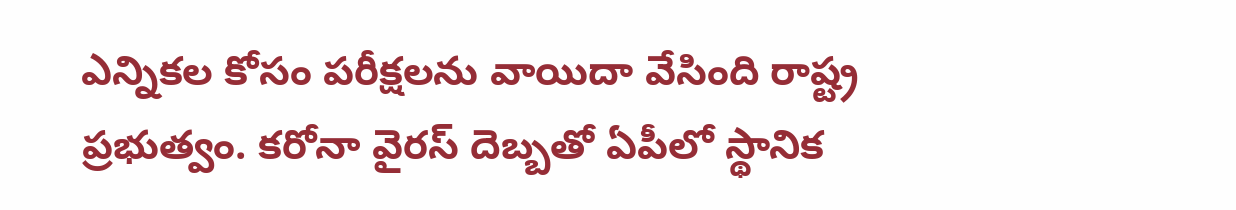ఎన్నికల కోసం పరీక్షలను వాయిదా వేసింది రాష్ట్ర ప్రభుత్వం. కరోనా వైరస్ దెబ్బతో ఏపీలో స్థానిక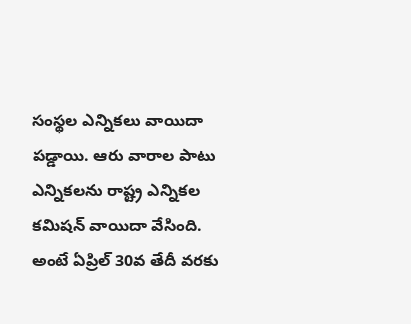సంస్థల ఎన్నికలు వాయిదా పడ్డాయి. ఆరు వారాల పాటు ఎన్నికలను రాష్ట్ర ఎన్నికల కమిషన్ వాయిదా వేసింది. అంటే ఏప్రిల్ 30వ తేదీ వరకు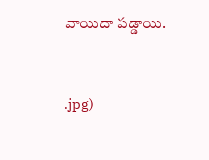వాయిదా పడ్డాయి.


.jpg)